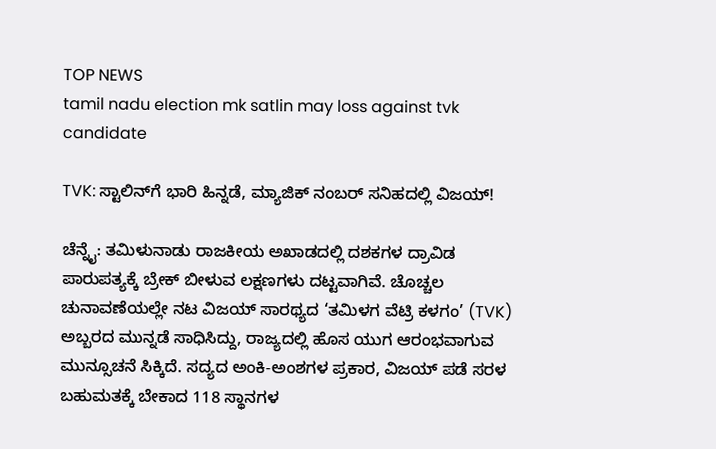TOP NEWS
tamil nadu election mk satlin may loss against tvk candidate

TVK: ಸ್ಟಾಲಿನ್‌ಗೆ ಭಾರಿ ಹಿನ್ನಡೆ, ಮ್ಯಾಜಿಕ್ ನಂಬರ್ ಸನಿಹದಲ್ಲಿ ವಿಜಯ್!

ಚೆನ್ನೈ: ತಮಿಳುನಾಡು ರಾಜಕೀಯ ಅಖಾಡದಲ್ಲಿ ದಶಕಗಳ ದ್ರಾವಿಡ ಪಾರುಪತ್ಯಕ್ಕೆ ಬ್ರೇಕ್ ಬೀಳುವ ಲಕ್ಷಣಗಳು ದಟ್ಟವಾಗಿವೆ. ಚೊಚ್ಚಲ ಚುನಾವಣೆಯಲ್ಲೇ ನಟ ವಿಜಯ್ ಸಾರಥ್ಯದ ‘ತಮಿಳಗ ವೆಟ್ರಿ ಕಳಗಂ’ (TVK) ಅಬ್ಬರದ ಮುನ್ನಡೆ ಸಾಧಿಸಿದ್ದು, ರಾಜ್ಯದಲ್ಲಿ ಹೊಸ ಯುಗ ಆರಂಭವಾಗುವ ಮುನ್ಸೂಚನೆ ಸಿಕ್ಕಿದೆ. ಸದ್ಯದ ಅಂಕಿ-ಅಂಶಗಳ ಪ್ರಕಾರ, ವಿಜಯ್ ಪಡೆ ಸರಳ ಬಹುಮತಕ್ಕೆ ಬೇಕಾದ 118 ಸ್ಥಾನಗಳ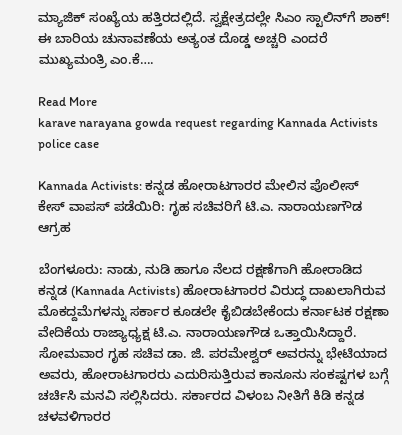ಮ್ಯಾಜಿಕ್ ಸಂಖ್ಯೆಯ ಹತ್ತಿರದಲ್ಲಿದೆ. ಸ್ವಕ್ಷೇತ್ರದಲ್ಲೇ ಸಿಎಂ ಸ್ಟಾಲಿನ್‌ಗೆ ಶಾಕ್! ಈ ಬಾರಿಯ ಚುನಾವಣೆಯ ಅತ್ಯಂತ ದೊಡ್ಡ ಅಚ್ಚರಿ ಎಂದರೆ ಮುಖ್ಯಮಂತ್ರಿ ಎಂ.ಕೆ….

Read More
karave narayana gowda request regarding Kannada Activists police case

Kannada Activists: ಕನ್ನಡ ಹೋರಾಟಗಾರರ ಮೇಲಿನ ಪೊಲೀಸ್ ಕೇಸ್ ವಾಪಸ್‌ ಪಡೆಯಿರಿ: ಗೃಹ ಸಚಿವರಿಗೆ ಟಿ.ಎ. ನಾರಾಯಣಗೌಡ ಆಗ್ರಹ

ಬೆಂಗಳೂರು: ನಾಡು, ನುಡಿ ಹಾಗೂ ನೆಲದ ರಕ್ಷಣೆಗಾಗಿ ಹೋರಾಡಿದ ಕನ್ನಡ (Kannada Activists) ಹೋರಾಟಗಾರರ ವಿರುದ್ಧ ದಾಖಲಾಗಿರುವ ಮೊಕದ್ದಮೆಗಳನ್ನು ಸರ್ಕಾರ ಕೂಡಲೇ ಕೈಬಿಡಬೇಕೆಂದು ಕರ್ನಾಟಕ ರಕ್ಷಣಾ ವೇದಿಕೆಯ ರಾಜ್ಯಾಧ್ಯಕ್ಷ ಟಿ.ಎ. ನಾರಾಯಣಗೌಡ ಒತ್ತಾಯಿಸಿದ್ದಾರೆ. ಸೋಮವಾರ ಗೃಹ ಸಚಿವ ಡಾ. ಜಿ. ಪರಮೇಶ್ವರ್ ಅವರನ್ನು ಭೇಟಿಯಾದ ಅವರು, ಹೋರಾಟಗಾರರು ಎದುರಿಸುತ್ತಿರುವ ಕಾನೂನು ಸಂಕಷ್ಟಗಳ ಬಗ್ಗೆ ಚರ್ಚಿಸಿ ಮನವಿ ಸಲ್ಲಿಸಿದರು. ಸರ್ಕಾರದ ವಿಳಂಬ ನೀತಿಗೆ ಕಿಡಿ ಕನ್ನಡ ಚಳವಳಿಗಾರರ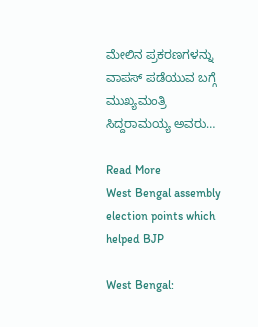ಮೇಲಿನ ಪ್ರಕರಣಗಳನ್ನು ವಾಪಸ್‌ ಪಡೆಯುವ ಬಗ್ಗೆ ಮುಖ್ಯಮಂತ್ರಿ ಸಿದ್ದರಾಮಯ್ಯ ಅವರು…

Read More
West Bengal assembly election points which helped BJP

West Bengal: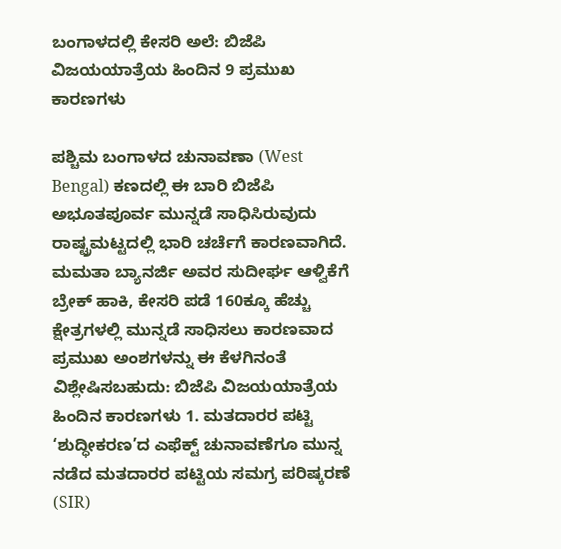ಬಂಗಾಳದಲ್ಲಿ ಕೇಸರಿ ಅಲೆ: ಬಿಜೆಪಿ ವಿಜಯಯಾತ್ರೆಯ ಹಿಂದಿನ 9 ಪ್ರಮುಖ ಕಾರಣಗಳು

ಪಶ್ಚಿಮ ಬಂಗಾಳದ ಚುನಾವಣಾ (West Bengal) ಕಣದಲ್ಲಿ ಈ ಬಾರಿ ಬಿಜೆಪಿ ಅಭೂತಪೂರ್ವ ಮುನ್ನಡೆ ಸಾಧಿಸಿರುವುದು ರಾಷ್ಟ್ರಮಟ್ಟದಲ್ಲಿ ಭಾರಿ ಚರ್ಚೆಗೆ ಕಾರಣವಾಗಿದೆ. ಮಮತಾ ಬ್ಯಾನರ್ಜಿ ಅವರ ಸುದೀರ್ಘ ಆಳ್ವಿಕೆಗೆ ಬ್ರೇಕ್ ಹಾಕಿ, ಕೇಸರಿ ಪಡೆ 160ಕ್ಕೂ ಹೆಚ್ಚು ಕ್ಷೇತ್ರಗಳಲ್ಲಿ ಮುನ್ನಡೆ ಸಾಧಿಸಲು ಕಾರಣವಾದ ಪ್ರಮುಖ ಅಂಶಗಳನ್ನು ಈ ಕೆಳಗಿನಂತೆ ವಿಶ್ಲೇಷಿಸಬಹುದು: ಬಿಜೆಪಿ ವಿಜಯಯಾತ್ರೆಯ ಹಿಂದಿನ ಕಾರಣಗಳು 1. ಮತದಾರರ ಪಟ್ಟಿ ‘ಶುದ್ಧೀಕರಣ’ದ ಎಫೆಕ್ಟ್ ಚುನಾವಣೆಗೂ ಮುನ್ನ ನಡೆದ ಮತದಾರರ ಪಟ್ಟಿಯ ಸಮಗ್ರ ಪರಿಷ್ಕರಣೆ (SIR)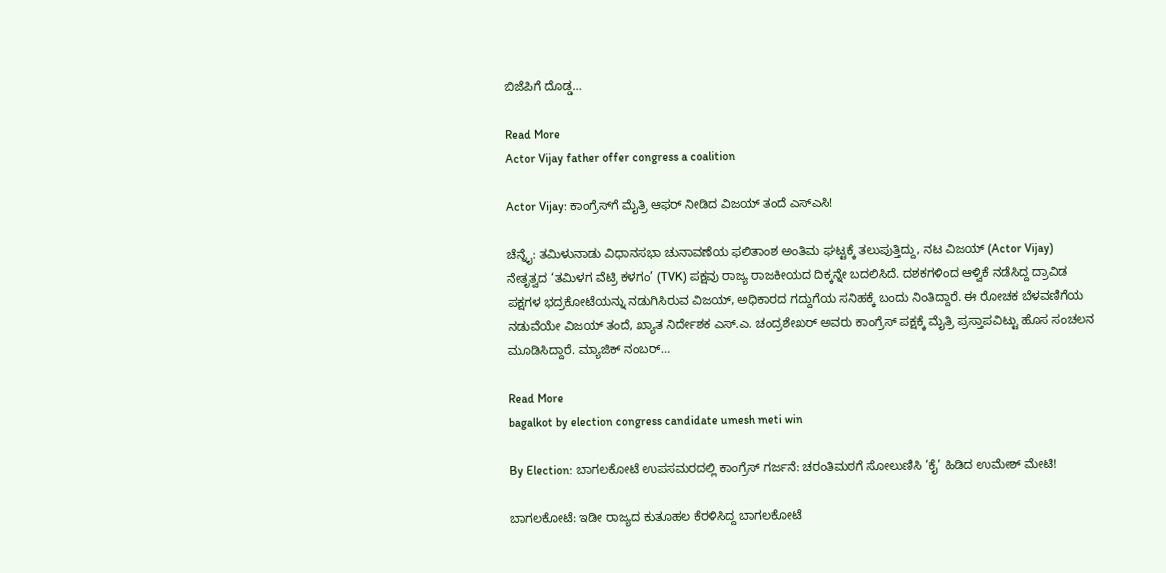ಬಿಜೆಪಿಗೆ ದೊಡ್ಡ…

Read More
Actor Vijay father offer congress a coalition

Actor Vijay: ಕಾಂಗ್ರೆಸ್‌ಗೆ ಮೈತ್ರಿ ಆಫರ್ ನೀಡಿದ ವಿಜಯ್ ತಂದೆ ಎಸ್‌ಎಸಿ!

ಚೆನ್ನೈ: ತಮಿಳುನಾಡು ವಿಧಾನಸಭಾ ಚುನಾವಣೆಯ ಫಲಿತಾಂಶ ಅಂತಿಮ ಘಟ್ಟಕ್ಕೆ ತಲುಪುತ್ತಿದ್ದು, ನಟ ವಿಜಯ್ (Actor Vijay) ನೇತೃತ್ವದ ‘ತಮಿಳಗ ವೆಟ್ರಿ ಕಳಗಂ’ (TVK) ಪಕ್ಷವು ರಾಜ್ಯ ರಾಜಕೀಯದ ದಿಕ್ಕನ್ನೇ ಬದಲಿಸಿದೆ. ದಶಕಗಳಿಂದ ಆಳ್ವಿಕೆ ನಡೆಸಿದ್ದ ದ್ರಾವಿಡ ಪಕ್ಷಗಳ ಭದ್ರಕೋಟೆಯನ್ನು ನಡುಗಿಸಿರುವ ವಿಜಯ್, ಅಧಿಕಾರದ ಗದ್ದುಗೆಯ ಸನಿಹಕ್ಕೆ ಬಂದು ನಿಂತಿದ್ದಾರೆ. ಈ ರೋಚಕ ಬೆಳವಣಿಗೆಯ ನಡುವೆಯೇ ವಿಜಯ್ ತಂದೆ, ಖ್ಯಾತ ನಿರ್ದೇಶಕ ಎಸ್.ಎ. ಚಂದ್ರಶೇಖರ್ ಅವರು ಕಾಂಗ್ರೆಸ್ ಪಕ್ಷಕ್ಕೆ ಮೈತ್ರಿ ಪ್ರಸ್ತಾಪವಿಟ್ಟು ಹೊಸ ಸಂಚಲನ ಮೂಡಿಸಿದ್ದಾರೆ. ಮ್ಯಾಜಿಕ್ ನಂಬರ್…

Read More
bagalkot by election congress candidate umesh meti win

By Election: ಬಾಗಲಕೋಟೆ ಉಪಸಮರದಲ್ಲಿ ಕಾಂಗ್ರೆಸ್ ಗರ್ಜನೆ: ಚರಂತಿಮಠಗೆ ಸೋಲುಣಿಸಿ ‘ಕೈ’ ಹಿಡಿದ ಉಮೇಶ್ ಮೇಟಿ!

ಬಾಗಲಕೋಟೆ: ಇಡೀ ರಾಜ್ಯದ ಕುತೂಹಲ ಕೆರಳಿಸಿದ್ದ ಬಾಗಲಕೋಟೆ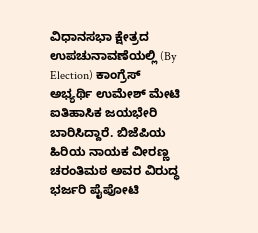ವಿಧಾನಸಭಾ ಕ್ಷೇತ್ರದ ಉಪಚುನಾವಣೆಯಲ್ಲಿ (By Election) ಕಾಂಗ್ರೆಸ್ ಅಭ್ಯರ್ಥಿ ಉಮೇಶ್ ಮೇಟಿ ಐತಿಹಾಸಿಕ ಜಯಭೇರಿ ಬಾರಿಸಿದ್ದಾರೆ. ಬಿಜೆಪಿಯ ಹಿರಿಯ ನಾಯಕ ವೀರಣ್ಣ ಚರಂತಿಮಠ ಅವರ ವಿರುದ್ಧ ಭರ್ಜರಿ ಪೈಪೋಟಿ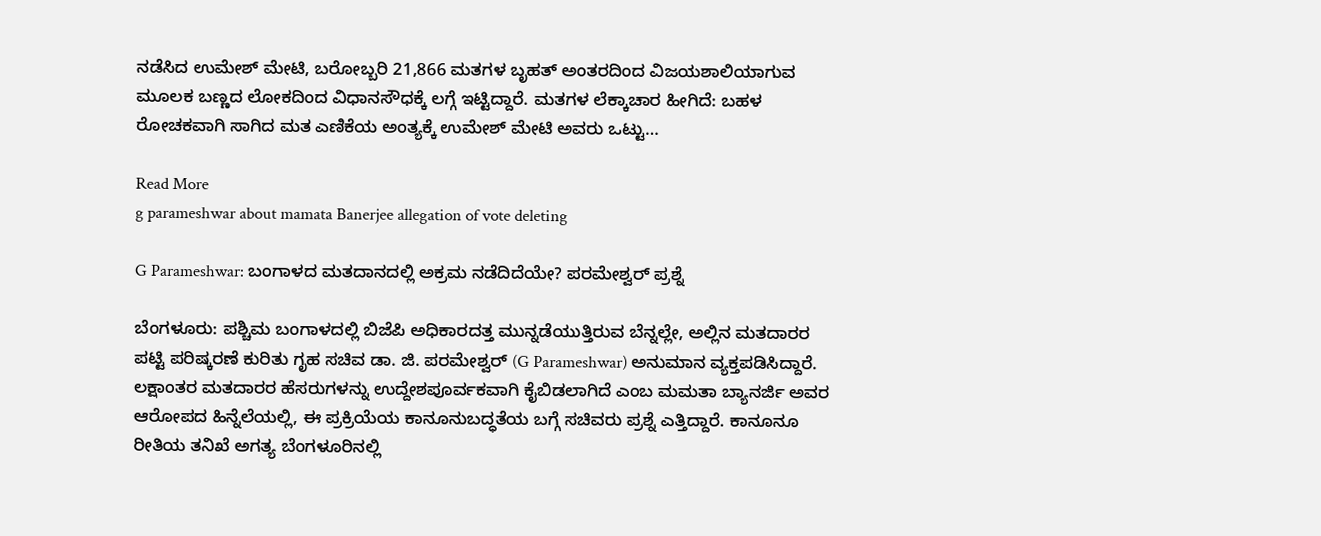ನಡೆಸಿದ ಉಮೇಶ್ ಮೇಟಿ, ಬರೋಬ್ಬರಿ 21,866 ಮತಗಳ ಬೃಹತ್ ಅಂತರದಿಂದ ವಿಜಯಶಾಲಿಯಾಗುವ ಮೂಲಕ ಬಣ್ಣದ ಲೋಕದಿಂದ ವಿಧಾನಸೌಧಕ್ಕೆ ಲಗ್ಗೆ ಇಟ್ಟಿದ್ದಾರೆ. ಮತಗಳ ಲೆಕ್ಕಾಚಾರ ಹೀಗಿದೆ: ಬಹಳ ರೋಚಕವಾಗಿ ಸಾಗಿದ ಮತ ಎಣಿಕೆಯ ಅಂತ್ಯಕ್ಕೆ ಉಮೇಶ್ ಮೇಟಿ ಅವರು ಒಟ್ಟು…

Read More
g parameshwar about mamata Banerjee allegation of vote deleting

G Parameshwar: ಬಂಗಾಳದ ಮತದಾನದಲ್ಲಿ ಅಕ್ರಮ ನಡೆದಿದೆಯೇ? ಪರಮೇಶ್ವರ್ ಪ್ರಶ್ನೆ

ಬೆಂಗಳೂರು: ಪಶ್ಚಿಮ ಬಂಗಾಳದಲ್ಲಿ ಬಿಜೆಪಿ ಅಧಿಕಾರದತ್ತ ಮುನ್ನಡೆಯುತ್ತಿರುವ ಬೆನ್ನಲ್ಲೇ, ಅಲ್ಲಿನ ಮತದಾರರ ಪಟ್ಟಿ ಪರಿಷ್ಕರಣೆ ಕುರಿತು ಗೃಹ ಸಚಿವ ಡಾ. ಜಿ. ಪರಮೇಶ್ವರ್ (G Parameshwar) ಅನುಮಾನ ವ್ಯಕ್ತಪಡಿಸಿದ್ದಾರೆ. ಲಕ್ಷಾಂತರ ಮತದಾರರ ಹೆಸರುಗಳನ್ನು ಉದ್ದೇಶಪೂರ್ವಕವಾಗಿ ಕೈಬಿಡಲಾಗಿದೆ ಎಂಬ ಮಮತಾ ಬ್ಯಾನರ್ಜಿ ಅವರ ಆರೋಪದ ಹಿನ್ನೆಲೆಯಲ್ಲಿ, ಈ ಪ್ರಕ್ರಿಯೆಯ ಕಾನೂನುಬದ್ಧತೆಯ ಬಗ್ಗೆ ಸಚಿವರು ಪ್ರಶ್ನೆ ಎತ್ತಿದ್ದಾರೆ. ಕಾನೂನೂ ರೀತಿಯ ತನಿಖೆ ಅಗತ್ಯ ಬೆಂಗಳೂರಿನಲ್ಲಿ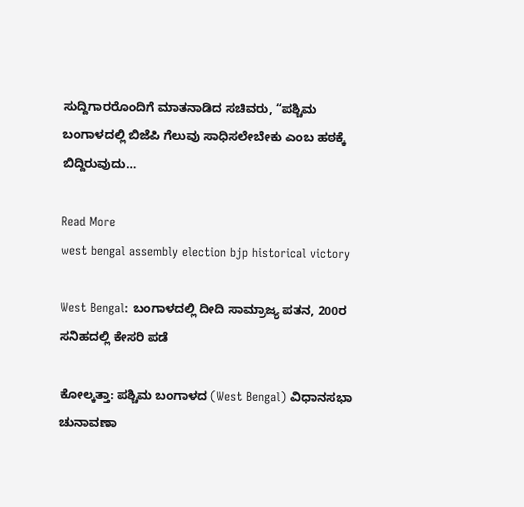ಸುದ್ದಿಗಾರರೊಂದಿಗೆ ಮಾತನಾಡಿದ ಸಚಿವರು, “ಪಶ್ಚಿಮ ಬಂಗಾಳದಲ್ಲಿ ಬಿಜೆಪಿ ಗೆಲುವು ಸಾಧಿಸಲೇಬೇಕು ಎಂಬ ಹಠಕ್ಕೆ ಬಿದ್ದಿರುವುದು…

Read More
west bengal assembly election bjp historical victory

West Bengal: ಬಂಗಾಳದಲ್ಲಿ ದೀದಿ ಸಾಮ್ರಾಜ್ಯ ಪತನ, 200ರ ಸನಿಹದಲ್ಲಿ ಕೇಸರಿ ಪಡೆ

ಕೋಲ್ಕತ್ತಾ: ಪಶ್ಚಿಮ ಬಂಗಾಳದ (West Bengal) ವಿಧಾನಸಭಾ ಚುನಾವಣಾ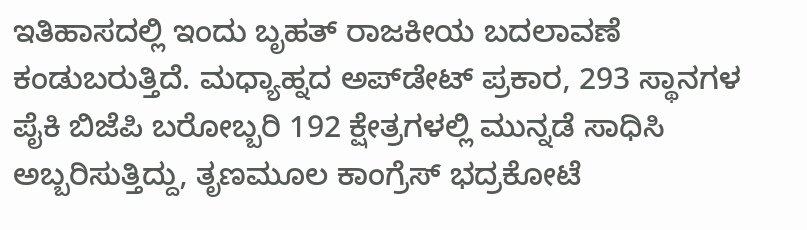ಇತಿಹಾಸದಲ್ಲಿ ಇಂದು ಬೃಹತ್‌ ರಾಜಕೀಯ ಬದಲಾವಣೆ ಕಂಡುಬರುತ್ತಿದೆ. ಮಧ್ಯಾಹ್ನದ ಅಪ್‌ಡೇಟ್ ಪ್ರಕಾರ, 293 ಸ್ಥಾನಗಳ ಪೈಕಿ ಬಿಜೆಪಿ ಬರೋಬ್ಬರಿ 192 ಕ್ಷೇತ್ರಗಳಲ್ಲಿ ಮುನ್ನಡೆ ಸಾಧಿಸಿ ಅಬ್ಬರಿಸುತ್ತಿದ್ದು, ತೃಣಮೂಲ ಕಾಂಗ್ರೆಸ್‌ ಭದ್ರಕೋಟೆ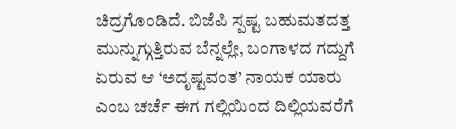ಚಿದ್ರಗೊಂಡಿದೆ. ಬಿಜೆಪಿ ಸ್ಪಷ್ಟ ಬಹುಮತದತ್ತ ಮುನ್ನುಗ್ಗುತ್ತಿರುವ ಬೆನ್ನಲ್ಲೇ, ಬಂಗಾಳದ ಗದ್ದುಗೆ ಏರುವ ಆ ‘ಅದೃಷ್ಟವಂತ’ ನಾಯಕ ಯಾರು ಎಂಬ ಚರ್ಚೆ ಈಗ ಗಲ್ಲಿಯಿಂದ ದಿಲ್ಲಿಯವರೆಗೆ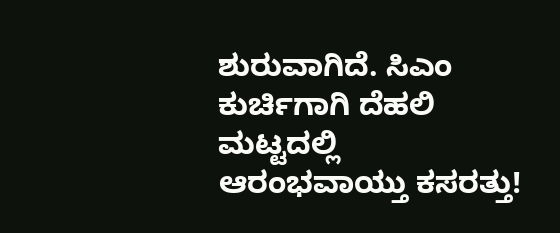ಶುರುವಾಗಿದೆ. ಸಿಎಂ ಕುರ್ಚಿಗಾಗಿ ದೆಹಲಿ ಮಟ್ಟದಲ್ಲಿ ಆರಂಭವಾಯ್ತು ಕಸರತ್ತು!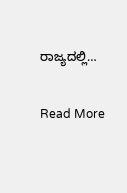ರಾಜ್ಯದಲ್ಲಿ…

Read More